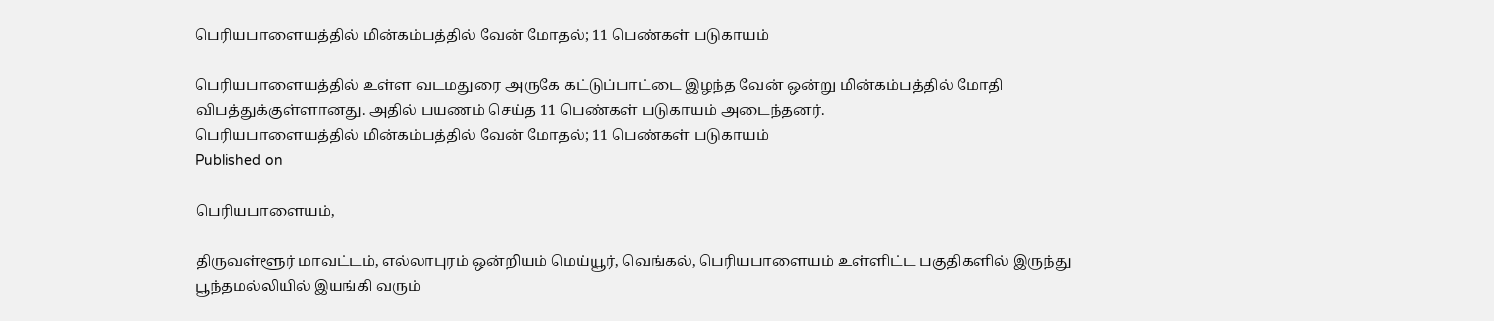பெரியபாளையத்தில் மின்கம்பத்தில் வேன் மோதல்; 11 பெண்கள் படுகாயம்

பெரியபாளையத்தில் உள்ள வடமதுரை அருகே கட்டுப்பாட்டை இழந்த வேன் ஒன்று மின்கம்பத்தில் மோதி விபத்துக்குள்ளானது. அதில் பயணம் செய்த 11 பெண்கள் படுகாயம் அடைந்தனர்.
பெரியபாளையத்தில் மின்கம்பத்தில் வேன் மோதல்; 11 பெண்கள் படுகாயம்
Published on

பெரியபாளையம்,

திருவள்ளூர் மாவட்டம், எல்லாபுரம் ஒன்றியம் மெய்யூர், வெங்கல், பெரியபாளையம் உள்ளிட்ட பகுதிகளில் இருந்து பூந்தமல்லியில் இயங்கி வரும்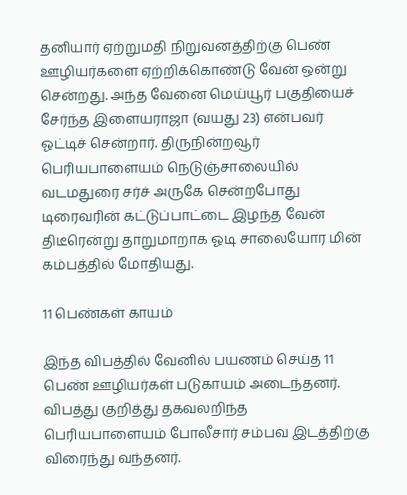தனியார் ஏற்றுமதி நிறுவனத்திற்கு பெண் ஊழியர்களை ஏற்றிக்கொண்டு வேன் ஒன்று சென்றது. அந்த வேனை மெய்யூர் பகுதியைச் சேர்ந்த இளையராஜா (வயது 23) என்பவர் ஓட்டிச் சென்றார். திருநின்றவூர் பெரியபாளையம் நெடுஞ்சாலையில் வடமதுரை சர்ச் அருகே சென்றபோது டிரைவரின் கட்டுப்பாட்டை இழந்த வேன் திடீரென்று தாறுமாறாக ஓடி சாலையோர மின் கம்பத்தில் மோதியது.

11 பெண்கள் காயம்

இந்த விபத்தில் வேனில் பயணம் செய்த 11 பெண் ஊழியர்கள் படுகாயம் அடைந்தனர். விபத்து குறித்து தகவலறிந்த பெரியபாளையம் போலீசார் சம்பவ இடத்திற்கு விரைந்து வந்தனர்.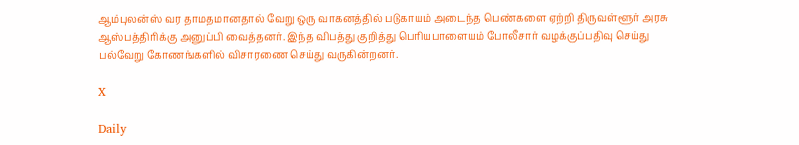ஆம்புலன்ஸ் வர தாமதமானதால் வேறு ஒரு வாகனத்தில் படுகாயம் அடைந்த பெண்களை ஏற்றி திருவள்ளூர் அரசு ஆஸ்பத்திரிக்கு அனுப்பி வைத்தனர். இந்த விபத்து குறித்து பெரியபாளையம் போலீசார் வழக்குப்பதிவு செய்து பல்வேறு கோணங்களில் விசாரணை செய்து வருகின்றனர்.

X

Daily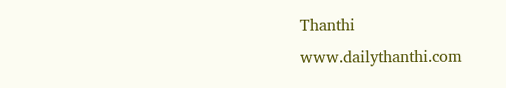Thanthi
www.dailythanthi.com